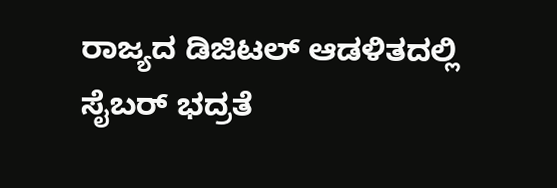ರಾಜ್ಯದ ಡಿಜಿಟಲ್ ಆಡಳಿತದಲ್ಲಿ ಸೈಬರ್ ಭದ್ರತೆ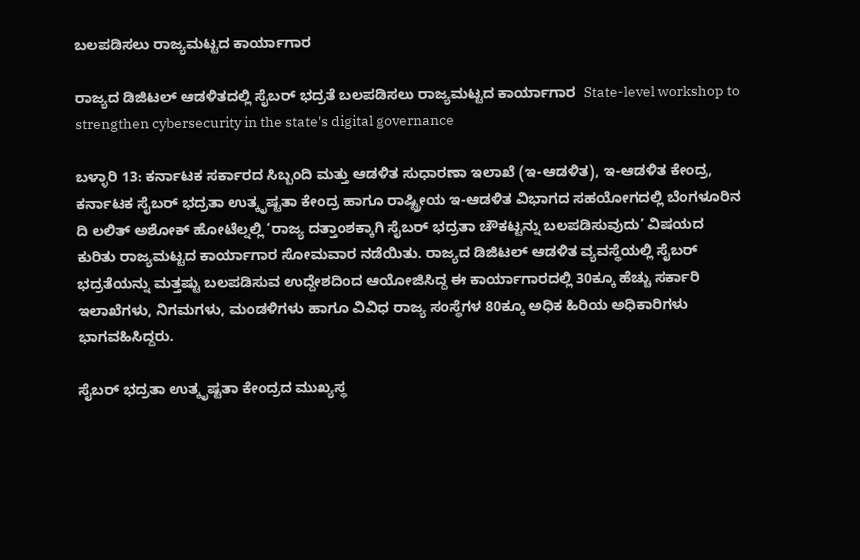ಬಲಪಡಿಸಲು ರಾಜ್ಯಮಟ್ಟದ ಕಾರ್ಯಾಗಾರ

ರಾಜ್ಯದ ಡಿಜಿಟಲ್ ಆಡಳಿತದಲ್ಲಿ ಸೈಬರ್ ಭದ್ರತೆ ಬಲಪಡಿಸಲು ರಾಜ್ಯಮಟ್ಟದ ಕಾರ್ಯಾಗಾರ  State-level workshop to strengthen cybersecurity in the state's digital governance

ಬಳ್ಳಾರಿ 13: ಕರ್ನಾಟಕ ಸರ್ಕಾರದ ಸಿಬ್ಬಂದಿ ಮತ್ತು ಆಡಳಿತ ಸುಧಾರಣಾ ಇಲಾಖೆ (ಇ-ಆಡಳಿತ), ಇ-ಆಡಳಿತ ಕೇಂದ್ರ, ಕರ್ನಾಟಕ ಸೈಬರ್ ಭದ್ರತಾ ಉತ್ಕೃಷ್ಟತಾ ಕೇಂದ್ರ ಹಾಗೂ ರಾಷ್ಟ್ರೀಯ ಇ-ಆಡಳಿತ ವಿಭಾಗದ ಸಹಯೋಗದಲ್ಲಿ ಬೆಂಗಳೂರಿನ ದಿ ಲಲಿತ್ ಅಶೋಕ್ ಹೋಟೆಲ್ನಲ್ಲಿ ‘ರಾಜ್ಯ ದತ್ತಾಂಶಕ್ಕಾಗಿ ಸೈಬರ್ ಭದ್ರತಾ ಚೌಕಟ್ಟನ್ನು ಬಲಪಡಿಸುವುದು’ ವಿಷಯದ ಕುರಿತು ರಾಜ್ಯಮಟ್ಟದ ಕಾರ್ಯಾಗಾರ ಸೋಮವಾರ ನಡೆಯಿತು. ರಾಜ್ಯದ ಡಿಜಿಟಲ್ ಆಡಳಿತ ವ್ಯವಸ್ಥೆಯಲ್ಲಿ ಸೈಬರ್ ಭದ್ರತೆಯನ್ನು ಮತ್ತಷ್ಟು ಬಲಪಡಿಸುವ ಉದ್ದೇಶದಿಂದ ಆಯೋಜಿಸಿದ್ದ ಈ ಕಾರ್ಯಾಗಾರದಲ್ಲಿ 30ಕ್ಕೂ ಹೆಚ್ಚು ಸರ್ಕಾರಿ ಇಲಾಖೆಗಳು, ನಿಗಮಗಳು, ಮಂಡಳಿಗಳು ಹಾಗೂ ವಿವಿಧ ರಾಜ್ಯ ಸಂಸ್ಥೆಗಳ 80ಕ್ಕೂ ಅಧಿಕ ಹಿರಿಯ ಅಧಿಕಾರಿಗಳು ಭಾಗವಹಿಸಿದ್ದರು.

ಸೈಬರ್ ಭದ್ರತಾ ಉತ್ಕೃಷ್ಟತಾ ಕೇಂದ್ರದ ಮುಖ್ಯಸ್ಥ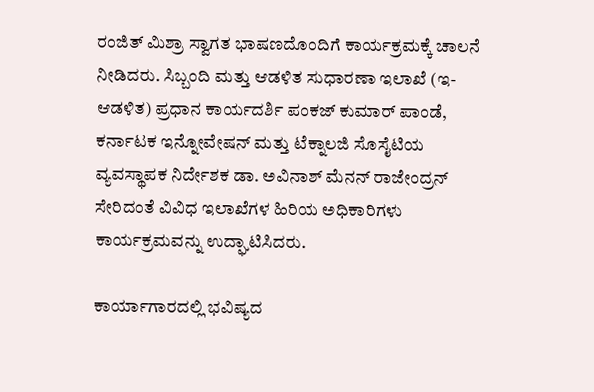ರಂಜಿತ್ ಮಿಶ್ರಾ ಸ್ವಾಗತ ಭಾಷಣದೊಂದಿಗೆ ಕಾರ್ಯಕ್ರಮಕ್ಕೆ ಚಾಲನೆ ನೀಡಿದರು. ಸಿಬ್ಬಂದಿ ಮತ್ತು ಆಡಳಿತ ಸುಧಾರಣಾ ಇಲಾಖೆ (ಇ-ಆಡಳಿತ) ಪ್ರಧಾನ ಕಾರ್ಯದರ್ಶಿ ಪಂಕಜ್ ಕುಮಾರ್ ಪಾಂಡೆ, ಕರ್ನಾಟಕ ಇನ್ನೋವೇಷನ್ ಮತ್ತು ಟೆಕ್ನಾಲಜಿ ಸೊಸೈಟಿಯ ವ್ಯವಸ್ಥಾಪಕ ನಿರ್ದೇಶಕ ಡಾ. ಅವಿನಾಶ್ ಮೆನನ್ ರಾಜೇಂದ್ರನ್ ಸೇರಿದಂತೆ ವಿವಿಧ ಇಲಾಖೆಗಳ ಹಿರಿಯ ಅಧಿಕಾರಿಗಳು ಕಾರ್ಯಕ್ರಮವನ್ನು ಉದ್ಘಾಟಿಸಿದರು.

ಕಾರ್ಯಾಗಾರದಲ್ಲಿ ಭವಿಷ್ಯದ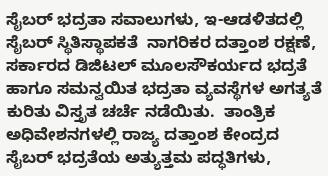ಸೈಬರ್ ಭದ್ರತಾ ಸವಾಲುಗಳು, ಇ-ಆಡಳಿತದಲ್ಲಿ ಸೈಬರ್ ಸ್ಥಿತಿಸ್ಥಾಪಕತೆ  ನಾಗರಿಕರ ದತ್ತಾಂಶ ರಕ್ಷಣೆ, ಸರ್ಕಾರದ ಡಿಜಿಟಲ್ ಮೂಲಸೌಕರ್ಯದ ಭದ್ರತೆ ಹಾಗೂ ಸಮನ್ವಯಿತ ಭದ್ರತಾ ವ್ಯವಸ್ಥೆಗಳ ಅಗತ್ಯತೆ ಕುರಿತು ವಿಸ್ತೃತ ಚರ್ಚೆ ನಡೆಯಿತು.  ತಾಂತ್ರಿಕ ಅಧಿವೇಶನಗಳಲ್ಲಿ ರಾಜ್ಯ ದತ್ತಾಂಶ ಕೇಂದ್ರದ ಸೈಬರ್ ಭದ್ರತೆಯ ಅತ್ಯುತ್ತಮ ಪದ್ಧತಿಗಳು,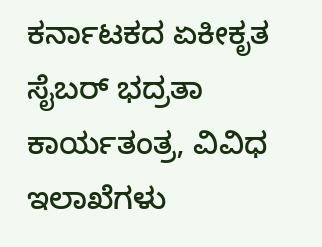ಕರ್ನಾಟಕದ ಏಕೀಕೃತ ಸೈಬರ್ ಭದ್ರತಾ ಕಾರ್ಯತಂತ್ರ, ವಿವಿಧ ಇಲಾಖೆಗಳು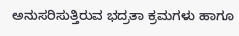ಅನುಸರಿಸುತ್ತಿರುವ ಭದ್ರತಾ ಕ್ರಮಗಳು ಹಾಗೂ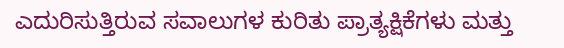ಎದುರಿಸುತ್ತಿರುವ ಸವಾಲುಗಳ ಕುರಿತು ಪ್ರಾತ್ಯಕ್ಷಿಕೆಗಳು ಮತ್ತು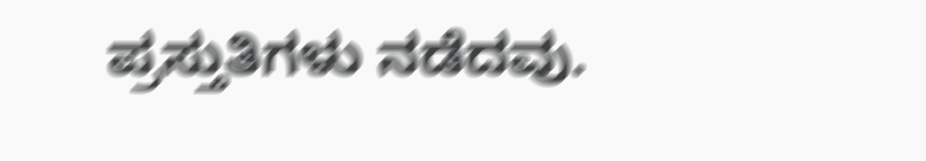ಪ್ರಸ್ತುತಿಗಳು ನಡೆದವು.